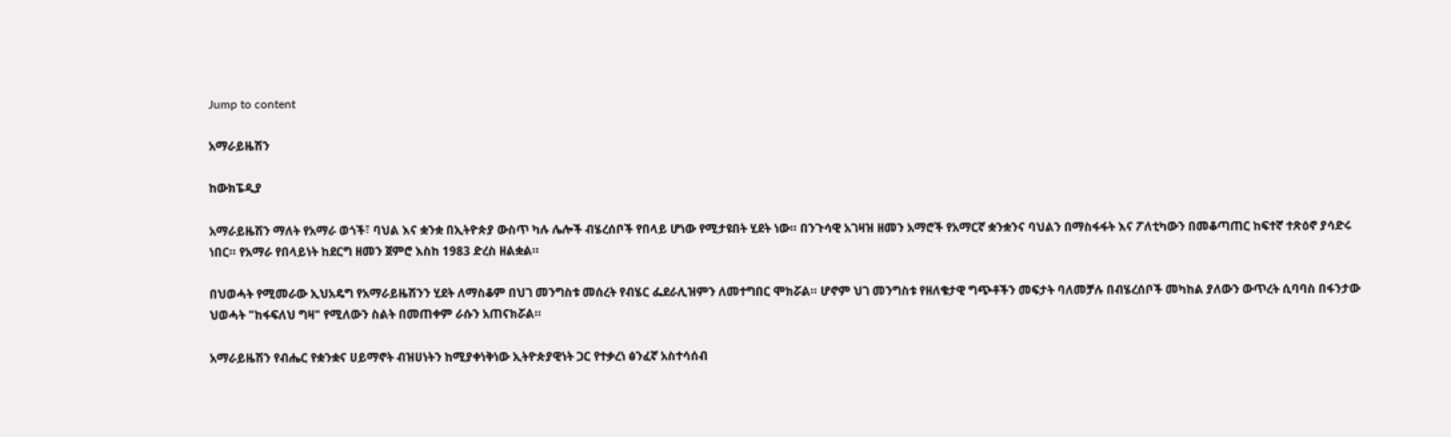Jump to content

አማራይዜሽን

ከውክፔዲያ

አማራይዜሽን ማለት የአማራ ወጎች፣ ባህል እና ቋንቋ በኢትዮጵያ ውስጥ ካሉ ሌሎች ብሄረሰቦች የበላይ ሆነው የሚታዩበት ሂደት ነው። በንጉሳዊ አገዛዝ ዘመን አማሮች የአማርኛ ቋንቋንና ባህልን በማስፋፋት እና ፖለቲካውን በመቆጣጠር ከፍተኛ ተጽዕኖ ያሳድሩ ነበር። የአማራ የበላይነት ከደርግ ዘመን ጀምሮ እስከ 1983 ድረስ ዘልቋል።

በህወሓት የሚመራው ኢህአዴግ የአማራይዜሽንን ሂደት ለማስቆም በህገ መንግስቱ መሰረት የብሄር ፌደራሊዝምን ለመተግበር ሞክሯል። ሆኖም ህገ መንግስቱ የዘለቄታዊ ግጭቶችን መፍታት ባለመቻሉ በብሄረሰቦች መካከል ያለውን ውጥረት ሲባባስ በፋንታው ህወሓት "ከፋፍለህ ግዛ" የሚለውን ስልት በመጠቀም ራሱን አጠናክሯል።

አማራይዜሽን የብሔር የቋንቋና ሀይማኖት ብዝሀነትን ከሚያቀነቅነው ኢትዮጵያዊነት ጋር የተቃረነ ፅንፈኛ አስተሳሰብ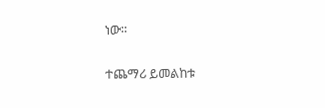ነው።

ተጨማሪ ይመልከቱ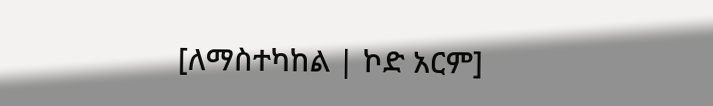[ለማስተካከል | ኮድ አርም]